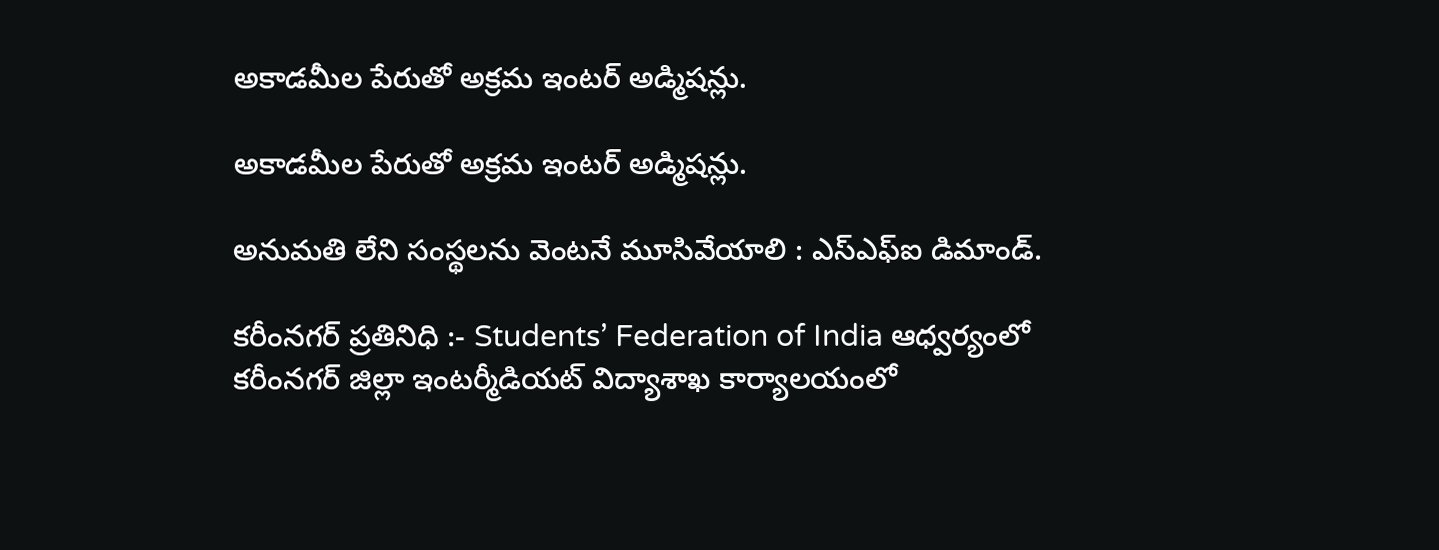అకాడమీల పేరుతో అక్రమ ఇంటర్ అడ్మిషన్లు.

అకాడమీల పేరుతో అక్రమ ఇంటర్ అడ్మిషన్లు.

అనుమతి లేని సంస్థలను వెంటనే మూసివేయాలి : ఎస్ఎఫ్ఐ డిమాండ్.

కరీంనగర్ ప్రతినిధి :- Students’ Federation of India ఆధ్వర్యంలో కరీంనగర్ జిల్లా ఇంటర్మీడియట్ విద్యాశాఖ కార్యాలయంలో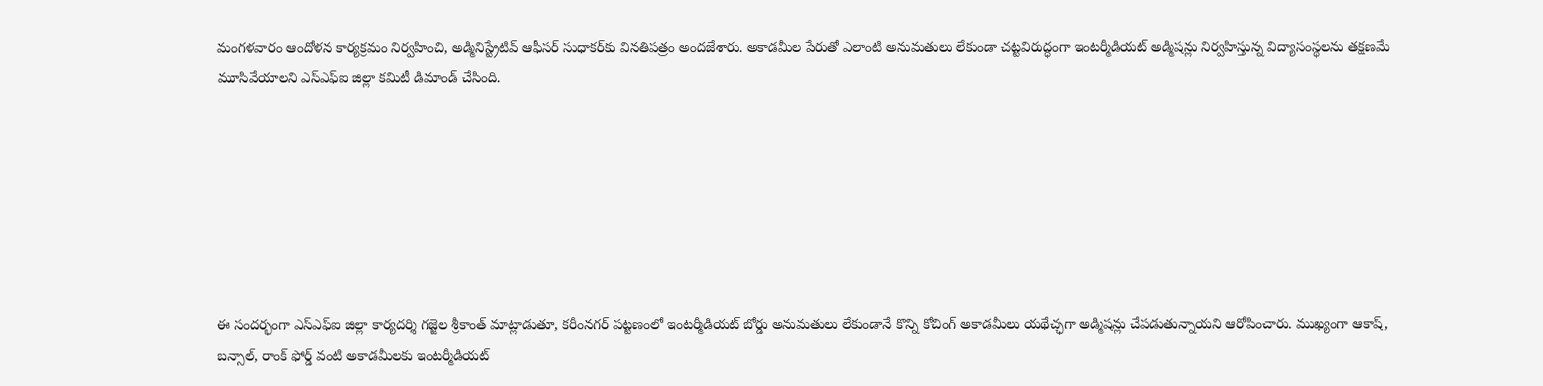మంగళవారం ఆందోళన కార్యక్రమం నిర్వహించి, అడ్మినిస్ట్రేటివ్ ఆఫీసర్ సుధాకర్‌కు వినతిపత్రం అందజేశారు. అకాడమీల పేరుతో ఎలాంటి అనుమతులు లేకుండా చట్టవిరుద్ధంగా ఇంటర్మీడియట్ అడ్మిషన్లు నిర్వహిస్తున్న విద్యాసంస్థలను తక్షణమే మూసివేయాలని ఎస్ఎఫ్ఐ జిల్లా కమిటీ డిమాండ్ చేసింది.







ఈ సందర్భంగా ఎస్ఎఫ్ఐ జిల్లా కార్యదర్శి గజ్జెల శ్రీకాంత్ మాట్లాడుతూ, కరీంనగర్ పట్టణంలో ఇంటర్మీడియట్ బోర్డు అనుమతులు లేకుండానే కొన్ని కోచింగ్ అకాడమీలు యథేచ్ఛగా అడ్మిషన్లు చేపడుతున్నాయని ఆరోపించారు. ముఖ్యంగా ఆకాష్, బన్సాల్, రాంక్ ఫోర్డ్ వంటి అకాడమీలకు ఇంటర్మీడియట్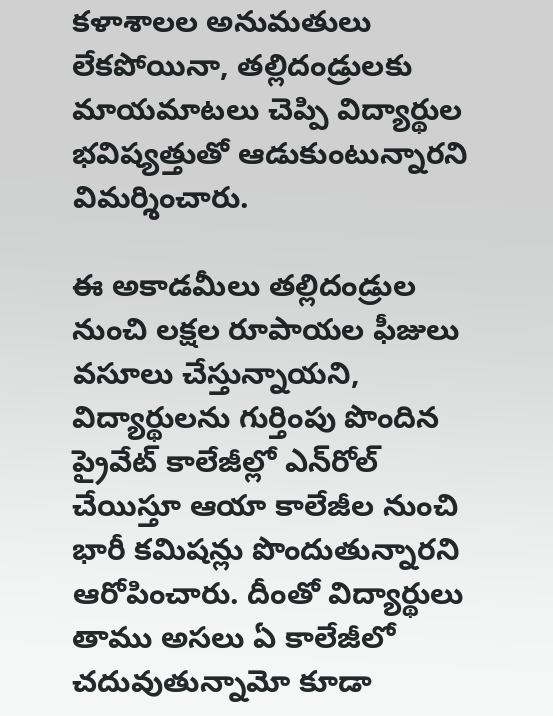కళాశాలల అనుమతులు లేకపోయినా, తల్లిదండ్రులకు మాయమాటలు చెప్పి విద్యార్థుల భవిష్యత్తుతో ఆడుకుంటున్నారని విమర్శించారు.

ఈ అకాడమీలు తల్లిదండ్రుల నుంచి లక్షల రూపాయల ఫీజులు వసూలు చేస్తున్నాయని, విద్యార్థులను గుర్తింపు పొందిన ప్రైవేట్ కాలేజీల్లో ఎన్‌రోల్ చేయిస్తూ ఆయా కాలేజీల నుంచి భారీ కమిషన్లు పొందుతున్నారని ఆరోపించారు. దీంతో విద్యార్థులు తాము అసలు ఏ కాలేజీలో చదువుతున్నామో కూడా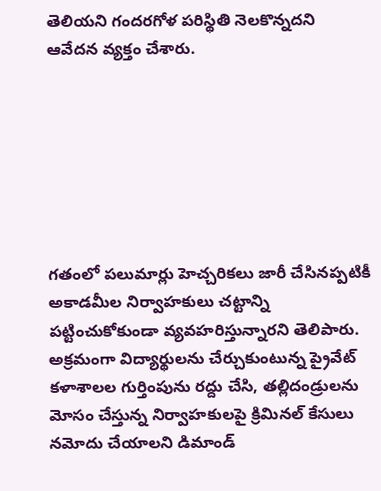తెలియని గందరగోళ పరిస్థితి నెలకొన్నదని ఆవేదన వ్యక్తం చేశారు.







గతంలో పలుమార్లు హెచ్చరికలు జారీ చేసినప్పటికీ అకాడమీల నిర్వాహకులు చట్టాన్ని పట్టించుకోకుండా వ్యవహరిస్తున్నారని తెలిపారు. అక్రమంగా విద్యార్థులను చేర్చుకుంటున్న ప్రైవేట్ కళాశాలల గుర్తింపును రద్దు చేసి, తల్లిదండ్రులను మోసం చేస్తున్న నిర్వాహకులపై క్రిమినల్ కేసులు నమోదు చేయాలని డిమాండ్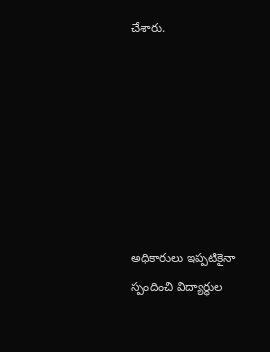చేశారు.







అధికారులు ఇప్పటికైనా స్పందించి విద్యార్థుల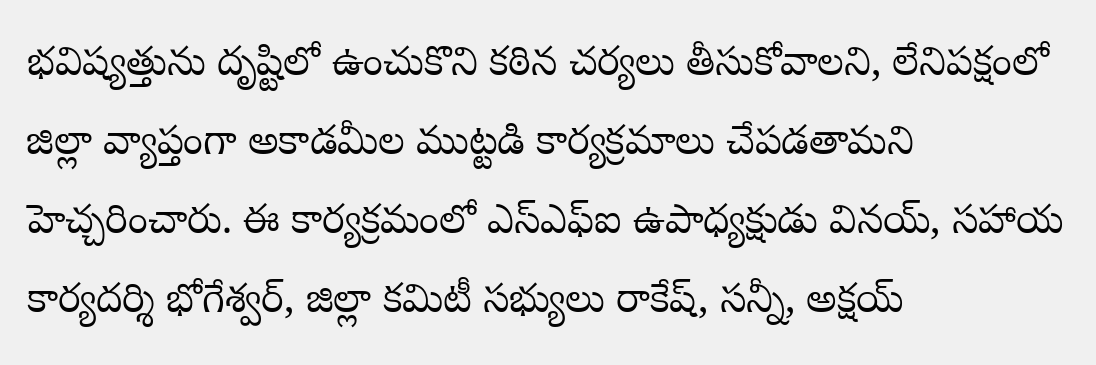భవిష్యత్తును దృష్టిలో ఉంచుకొని కఠిన చర్యలు తీసుకోవాలని, లేనిపక్షంలో జిల్లా వ్యాప్తంగా అకాడమీల ముట్టడి కార్యక్రమాలు చేపడతామని హెచ్చరించారు. ఈ కార్యక్రమంలో ఎస్ఎఫ్ఐ ఉపాధ్యక్షుడు వినయ్, సహాయ కార్యదర్శి భోగేశ్వర్, జిల్లా కమిటీ సభ్యులు రాకేష్, సన్నీ, అక్షయ్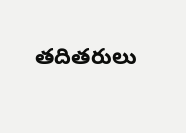తదితరులు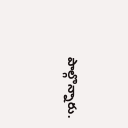పాల్గొన్నారు.